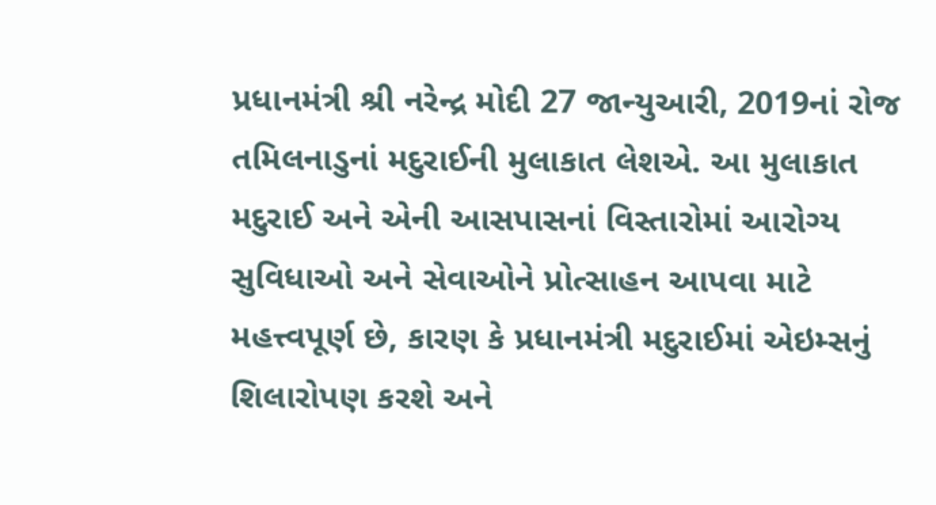પ્રધાનમંત્રી શ્રી નરેન્દ્ર મોદી 27 જાન્યુઆરી, 2019નાં રોજ તમિલનાડુનાં મદુરાઈની મુલાકાત લેશએ. આ મુલાકાત મદુરાઈ અને એની આસપાસનાં વિસ્તારોમાં આરોગ્ય સુવિધાઓ અને સેવાઓને પ્રોત્સાહન આપવા માટે મહત્ત્વપૂર્ણ છે, કારણ કે પ્રધાનમંત્રી મદુરાઈમાં એઇમ્સનું શિલારોપણ કરશે અને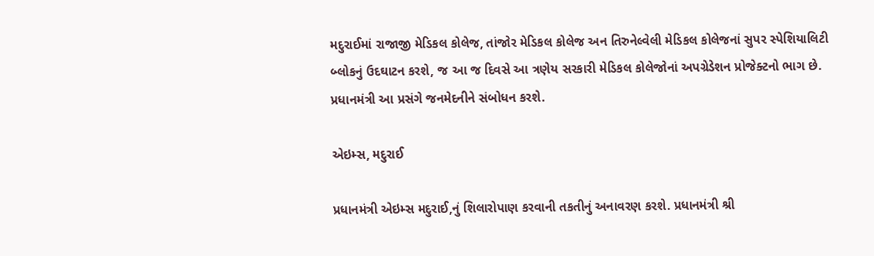મદુરાઈમાં રાજાજી મેડિકલ કોલેજ, તાંજોર મેડિકલ કોલેજ અન તિરુનેલ્વેલી મેડિકલ કોલેજનાં સુપર સ્પેશિયાલિટી બ્લોકનું ઉદઘાટન કરશે, જ આ જ દિવસે આ ત્રણેય સરકારી મેડિકલ કોલેજોનાં અપગ્રેડેશન પ્રોજેક્ટનો ભાગ છે. પ્રધાનમંત્રી આ પ્રસંગે જનમેદનીને સંબોધન કરશે.

એઇમ્સ, મદુરાઈ

પ્રધાનમંત્રી એઇમ્સ મદુરાઈ,નું શિલારોપાણ કરવાની તકતીનું અનાવરણ કરશે. પ્રધાનમંત્રી શ્રી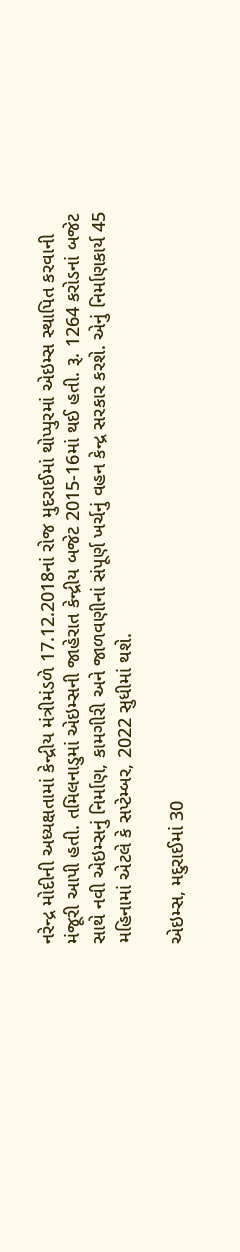નરેન્દ્ર મોદીની અધ્યક્ષતામાં કેન્દ્રીય મંત્રીમંડળે 17.12.2018નાં રોજ મુદરાઈમાં થોપ્પુરમાં એઇમ્સ સ્થાપિત કરવાની મંજૂરી આપી હતી. તમિલનાડુમાં એઇમ્સની જાહેરાત કેન્દ્રીય બજેટ 2015-16માં થઈ હતી. રૂ. 1264 કરોડનાં બજેટ સાથે નવી એઇમ્સનું નિર્માણ, કામગીરી અને જાળવણીનાં સંપૂર્ણ ખર્ચનું વહન કેન્દ્ર સરકાર કરશે. એનું નિર્માણકાર્ય 45 મહિનામાં એટલે કે સપ્ટેમ્બર, 2022 સુધીમાં થશે.

એઇમ્સ, મદુરાઈમાં 30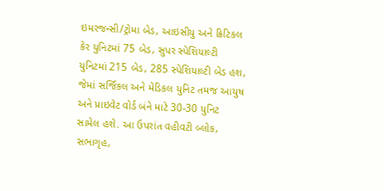ઇમરજન્સી/ટ્રોમા બેડ, આઇસીયુ અને ક્રિટિકલ કેર યુનિટમાં 75 બેડ, સુપર સ્પેશિયાલ્ટી યુનિટમાં 215 બેડ, 285 સ્પેશિયાલ્ટી બેડ હશ, જેમાં સર્જિકલ અને મેડિકલ યુનિટ તમજ આયુષ અને પ્રાઇવેટ વોર્ડ બંને માટે 30-30 યુનિટ સામેલ હશે. આ ઉપરાંત વહીવટી બ્લોક, સભાગૃહ,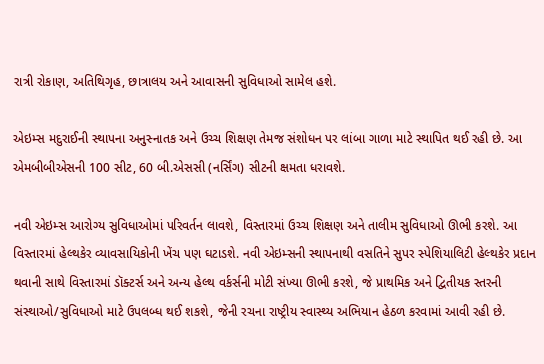રાત્રી રોકાણ, અતિથિગૃહ, છાત્રાલય અને આવાસની સુવિધાઓ સામેલ હશે.

એઇમ્સ મદુરાઈની સ્થાપના અનુસ્નાતક અને ઉચ્ચ શિક્ષણ તેમજ સંશોધન પર લાંબા ગાળા માટે સ્થાપિત થઈ રહી છે. આ એમબીબીએસની 100 સીટ, 60 બી.એસસી (નર્સિંગ) સીટની ક્ષમતા ધરાવશે.

નવી એઇમ્સ આરોગ્ય સુવિધાઓમાં પરિવર્તન લાવશે, વિસ્તારમાં ઉચ્ચ શિક્ષણ અને તાલીમ સુવિધાઓ ઊભી કરશે. આ વિસ્તારમાં હેલ્થકેર વ્યાવસાયિકોની ખેંચ પણ ઘટાડશે. નવી એઇમ્સની સ્થાપનાથી વસતિને સુપર સ્પેશિયાલિટી હેલ્થકેર પ્રદાન થવાની સાથે વિસ્તારમાં ડૉક્ટર્સ અને અન્ય હેલ્થ વર્કર્સની મોટી સંખ્યા ઊભી કરશે, જે પ્રાથમિક અને દ્વિતીયક સ્તરની સંસ્થાઓ/સુવિધાઓ માટે ઉપલબ્ધ થઈ શકશે, જેની રચના રાષ્ટ્રીય સ્વાસ્થ્ય અભિયાન હેઠળ કરવામાં આવી રહી છે.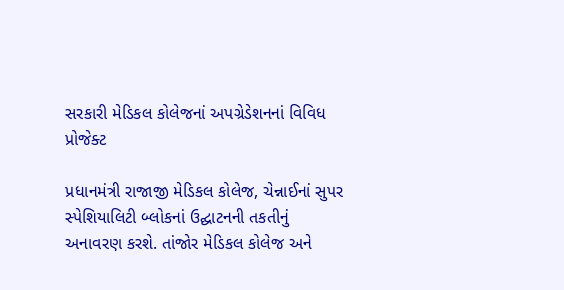સરકારી મેડિકલ કોલેજનાં અપગ્રેડેશનનાં વિવિધ પ્રોજેક્ટ

પ્રધાનમંત્રી રાજાજી મેડિકલ કોલેજ, ચેન્નાઈનાં સુપર સ્પેશિયાલિટી બ્લોકનાં ઉદ્ઘાટનની તકતીનું અનાવરણ કરશે. તાંજોર મેડિકલ કોલેજ અને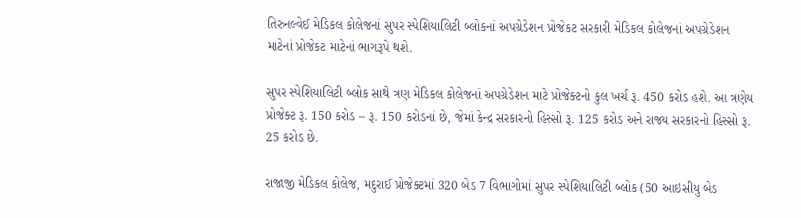તિરુનલ્વેઈ મેડિકલ કોલેજનાં સુપર સ્પેશિયાલિટી બ્લોકનાં અપગ્રેડેશન પ્રોજેકટ સરકારી મેડિકલ કોલેજનાં અપગ્રેડેશન માટેનાં પ્રોજેકટ માટેનાં ભાગરૂપે થશે.

સુપર સ્પેશિયાલિટી બ્લોક સાથે ત્રણ મેડિકલ કોલેજનાં અપગ્રેડેશન માટે પ્રોજેક્ટનો કુલ ખર્ચ રૂ. 450 કરોડ હશે. આ ત્રણેય પ્રોજેક્ટ રૂ. 150 કરોડ – રૂ. 150 કરોડનાં છે, જેમાં કેન્દ્ર સરકારનો હિસ્સો રૂ. 125 કરોડ અને રાજ્ય સરકારનો હિસ્સો રૂ. 25 કરોડ છે.

રાજાજી મેડિકલ કોલેજ, મદુરાઈ પ્રોજેક્ટમાં 320 બેડ 7 વિભાગોમાં સુપર સ્પેશિયાલિટી બ્લોક (50 આઇસીયુ બેડ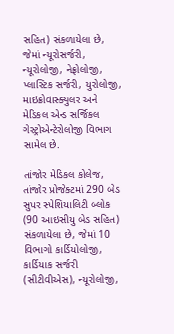સહિત) સંકળાયેલા છે, જેમાં ન્યૂરોસર્જરી, ન્યૂરોલોજી, નેફ્રોલોજી, પ્લાસ્ટિક સર્જરી, યુરોલોજી, માઇક્રોવાસ્ક્યુલર અને મેડિકલ એન્ડ સર્જિકલ ગેસ્ટ્રોએન્ટેરોલોજી વિભાગ સામેલ છે.

તાંજોર મેડિકલ કોલેજ, તાંજોર પ્રોજેક્ટમાં 290 બેડ સુપર સ્પેશિયાલિટી બ્લોક (90 આઇસીયુ બેડ સહિત) સંકળાયેલા છે, જેમાં 10 વિભાગો કાર્ડિયોલોજી, કાર્ડિયાક સર્જરી (સીટીવીએસ), ન્યૂરોલોજી,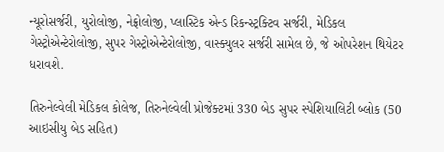ન્યૂરોસર્જરી, યુરોલોજી, નેફ્રોલોજી, પ્લાસ્ટિક એન્ડ રિકન્સ્ટ્રક્ટિવ સર્જરી, મેડિકલ ગેસ્ટ્રોએન્ટેરોલોજી, સુપર ગેસ્ટ્રોએન્ટેરોલોજી, વાસ્ક્યુલર સર્જરી સામેલ છે, જે ઓપરેશન થિયેટર ધરાવશે.

તિરુનેલ્વેલી મેડિકલ કોલેજ, તિરુનેલ્વેલી પ્રોજેક્ટમાં 330 બેડ સુપર સ્પેશિયાલિટી બ્લોક (50 આઇસીયુ બેડ સહિત)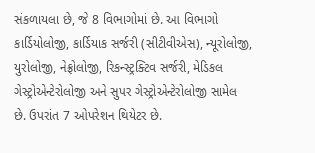સંકળાયલા છે, જે 8 વિભાગોમાં છે. આ વિભાગો કાર્ડિયોલોજી, કાર્ડિયાક સર્જરી (સીટીવીએસ), ન્યૂરોલોજી, યુરોલોજી, નેફ્રોલોજી, રિકન્સ્ટ્રક્ટિવ સર્જરી, મેડિકલ ગેસ્ટ્રોએન્ટેરોલોજી અને સુપર ગેસ્ટ્રોએન્ટેરોલોજી સામેલ છે. ઉપરાંત 7 ઓપરેશન થિયેટર છે.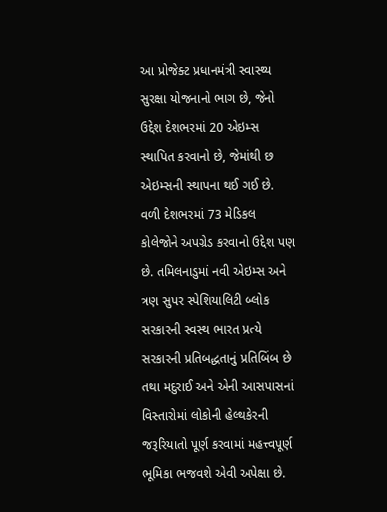આ પ્રોજેક્ટ પ્રધાનમંત્રી સ્વાસ્થ્ય સુરક્ષા યોજનાનો ભાગ છે, જેનો ઉદ્દેશ દેશભરમાં 20 એઇમ્સ સ્થાપિત કરવાનો છે, જેમાંથી છ એઇમ્સની સ્થાપના થઈ ગઈ છે. વળી દેશભરમાં 73 મેડિકલ કોલેજોને અપગ્રેડ કરવાનો ઉદ્દેશ પણ છે. તમિલનાડુમાં નવી એઇમ્સ અને ત્રણ સુપર સ્પેશિયાલિટી બ્લોક સરકારની સ્વસ્થ ભારત પ્રત્યે સરકારની પ્રતિબદ્ધતાનું પ્રતિબિંબ છે તથા મદુરાઈ અને એની આસપાસનાં વિસ્તારોમાં લોકોની હેલ્થકેરની જરૂરિયાતો પૂર્ણ કરવામાં મહત્ત્વપૂર્ણ ભૂમિકા ભજવશે એવી અપેક્ષા છે.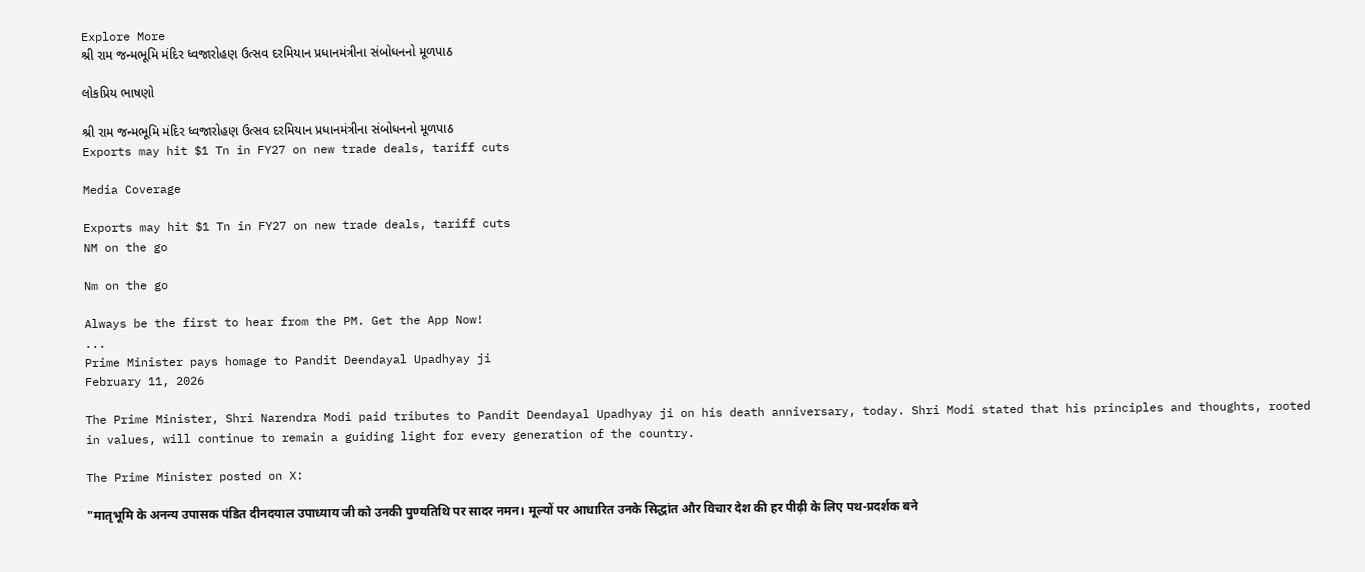Explore More
શ્રી રામ જન્મભૂમિ મંદિર ધ્વજારોહણ ઉત્સવ દરમિયાન પ્રધાનમંત્રીના સંબોધનનો મૂળપાઠ

લોકપ્રિય ભાષણો

શ્રી રામ જન્મભૂમિ મંદિર ધ્વજારોહણ ઉત્સવ દરમિયાન પ્રધાનમંત્રીના સંબોધનનો મૂળપાઠ
Exports may hit $1 Tn in FY27 on new trade deals, tariff cuts

Media Coverage

Exports may hit $1 Tn in FY27 on new trade deals, tariff cuts
NM on the go

Nm on the go

Always be the first to hear from the PM. Get the App Now!
...
Prime Minister pays homage to Pandit Deendayal Upadhyay ji
February 11, 2026

The Prime Minister, Shri Narendra Modi paid tributes to Pandit Deendayal Upadhyay ji on his death anniversary, today. Shri Modi stated that his principles and thoughts, rooted in values, will continue to remain a guiding light for every generation of the country.

The Prime Minister posted on X:

"मातृभूमि के अनन्य उपासक पंडित दीनदयाल उपाध्याय जी को उनकी पुण्यतिथि पर सादर नमन। मूल्यों पर आधारित उनके सिद्धांत और विचार देश की हर पीढ़ी के लिए पथ-प्रदर्शक बने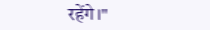रहेंगे।"